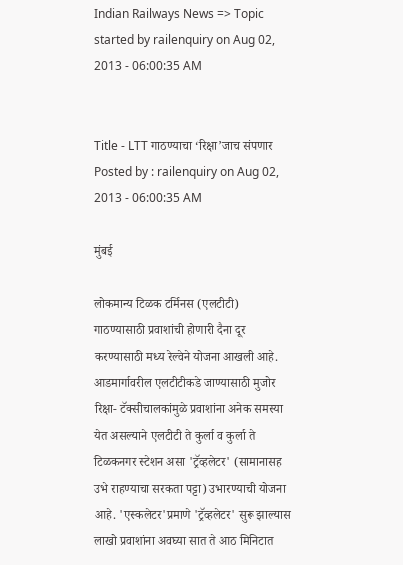Indian Railways News => Topic started by railenquiry on Aug 02, 2013 - 06:00:35 AM


Title - LTT गाठण्याचा ‘रिक्षा’जाच संपणार
Posted by : railenquiry on Aug 02, 2013 - 06:00:35 AM

मुंबई

लोकमान्य टिळक टर्मिनस (एलटीटी) गाठण्यासाठी प्रवाशांची होणारी दैना दूर करण्यासाठी मध्य रेल्वेने योजना आखली आहे. आडमार्गावरील एलटीटीकडे जाण्यासाठी मुजोर रिक्षा- टॅक्सीचालकांमुळे प्रवाशांना अनेक समस्या येत असल्याने एलटीटी ते कुर्ला व कुर्ला ते टिळकनगर स्टेशन असा 'ट्रॅव्हलेटर' (सामानासह उभे राहण्याचा सरकता पट्टा) उभारण्याची योजना आहे. 'एस्कलेटर'प्रमाणे 'ट्रॅव्हलेटर' सुरू झाल्यास लाखो प्रवाशांना अवघ्या सात ते आठ मिनिटात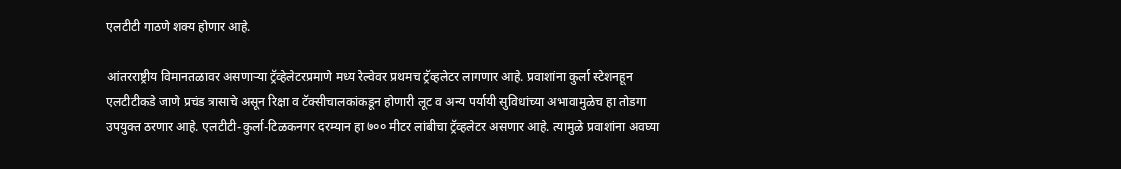एलटीटी गाठणे शक्य होणार आहे.

आंतरराष्ट्रीय विमानतळावर असणाऱ्या ट्रॅव्हेलेटरप्रमाणे मध्य रेल्वेवर प्रथमच ट्रॅव्हलेटर लागणार आहे. प्रवाशांना कुर्ला स्टेशनहून एलटीटीकडे जाणे प्रचंड त्रासाचे असून रिक्षा व टॅक्सीचालकांकडून होणारी लूट व अन्य पर्यायी सुविधांच्या अभावामुळेच हा तोडगा उपयुक्त ठरणार आहे. एलटीटी-कुर्ला-टिळकनगर दरम्यान हा ७०० मीटर लांबीचा ट्रॅव्हलेटर असणार आहे. त्यामुळे प्रवाशांना अवघ्या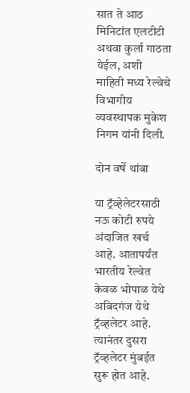सात ते आठ मिनिटांत एलटीटी अथवा कुर्ला गाठता येईल, अशी माहिती मध्य रेल्वेचे विभागीय व्यवस्थापक मुकेश निगम यांनी दिली.

दोन वर्षे थांबा

या ट्रॅव्हेलेटरसाठी नऊ कोटी रुपये अंदाजित खर्च आहे. आतापर्यंत भारतीय रेल्वेत केवळ भोपाळ येथे अबिदगंज येथे ट्रॅव्हलेटर आहे. त्यानंतर दुसरा ट्रॅव्हलेटर मुंबईत सुरू होत आहे.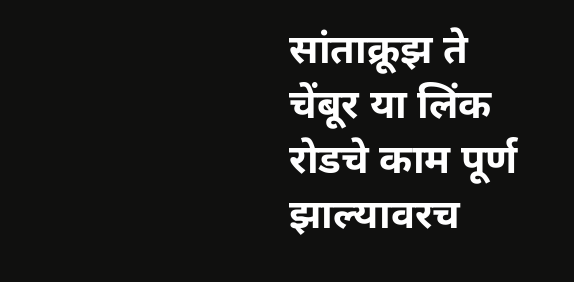सांताक्रूझ ते चेंबूर या लिंक रोडचे काम पूर्ण झाल्यावरच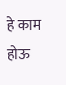हे काम होऊ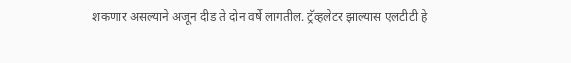शकणार असल्याने अजून दीड ते दोन वर्षे लागतील. ट्रॅव्हलेटर झाल्यास एलटीटी हे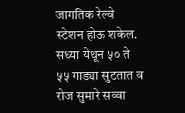जागतिक रेल्वे स्टेशन होऊ शकेल. सध्या येथून ५० ते ५५ गाड्या सुटतात व रोज सुमारे सव्वा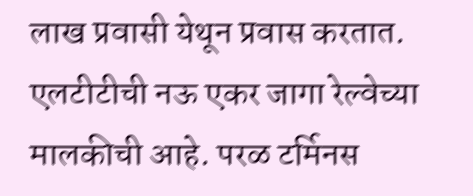लाख प्रवासी येथून प्रवास करतात. एलटीटीची नऊ एकर जागा रेल्वेच्या मालकीची आहे. परळ टर्मिनस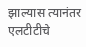झाल्यास त्यानंतर एलटीटीचे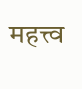महत्त्व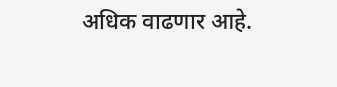अधिक वाढणार आहे.